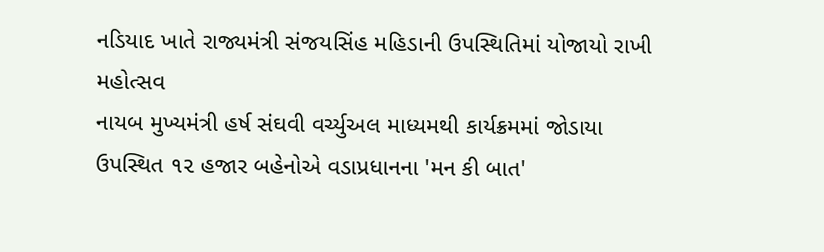નડિયાદ ખાતે રાજ્યમંત્રી સંજયસિંહ મહિડાની ઉપસ્થિતિમાં યોજાયો રાખી મહોત્સવ
નાયબ મુખ્યમંત્રી હર્ષ સંઘવી વર્ચ્યુઅલ માધ્યમથી કાર્યક્રમમાં જોડાયા ઉપસ્થિત ૧૨ હજાર બહેનોએ વડાપ્રધાનના 'મન કી બાત'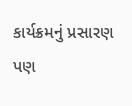કાર્યક્રમનું પ્રસારણ પણ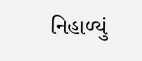નિહાળ્યું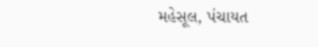મહેસૂલ, પંચાયત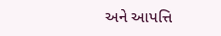અને આપત્તિ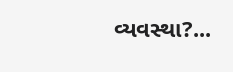વ્યવસ્થા?...